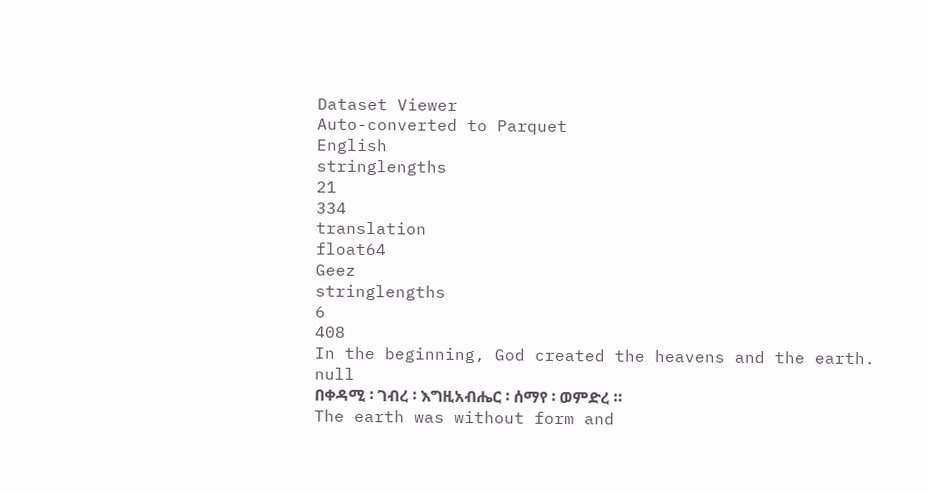Dataset Viewer
Auto-converted to Parquet
English
stringlengths
21
334
translation
float64
Geez
stringlengths
6
408
In the beginning, God created the heavens and the earth.
null
በቀዳሚ ፡ ገብረ ፡ እግዚአብሔር ፡ ሰማየ ፡ ወምድረ ።
The earth was without form and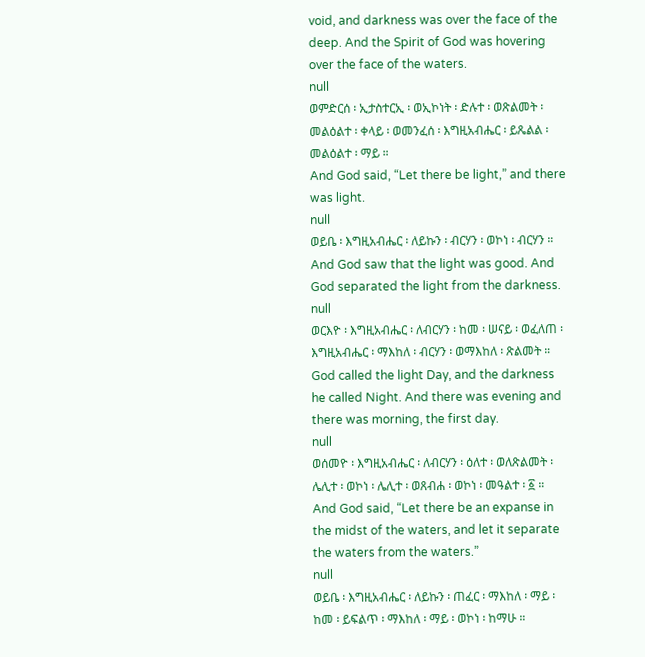void, and darkness was over the face of the deep. And the Spirit of God was hovering over the face of the waters.
null
ወምድርሰ ፡ ኢታስተርኢ ፡ ወኢኮነት ፡ ድሉተ ፡ ወጽልመት ፡ መልዕልተ ፡ ቀላይ ፡ ወመንፈሰ ፡ እግዚአብሔር ፡ ይጼልል ፡ መልዕልተ ፡ ማይ ።
And God said, “Let there be light,” and there was light.
null
ወይቤ ፡ እግዚአብሔር ፡ ለይኩን ፡ ብርሃን ፡ ወኮነ ፡ ብርሃን ።
And God saw that the light was good. And God separated the light from the darkness.
null
ወርእዮ ፡ እግዚአብሔር ፡ ለብርሃን ፡ ከመ ፡ ሠናይ ፡ ወፈለጠ ፡ እግዚአብሔር ፡ ማእከለ ፡ ብርሃን ፡ ወማእከለ ፡ ጽልመት ።
God called the light Day, and the darkness he called Night. And there was evening and there was morning, the first day.
null
ወሰመዮ ፡ እግዚአብሔር ፡ ለብርሃን ፡ ዕለተ ፡ ወለጽልመት ፡ ሌሊተ ፡ ወኮነ ፡ ሌሊተ ፡ ወጸብሐ ፡ ወኮነ ፡ መዓልተ ፡ ፩ ።
And God said, “Let there be an expanse in the midst of the waters, and let it separate the waters from the waters.”
null
ወይቤ ፡ እግዚአብሔር ፡ ለይኩን ፡ ጠፈር ፡ ማእከለ ፡ ማይ ፡ ከመ ፡ ይፍልጥ ፡ ማእከለ ፡ ማይ ፡ ወኮነ ፡ ከማሁ ።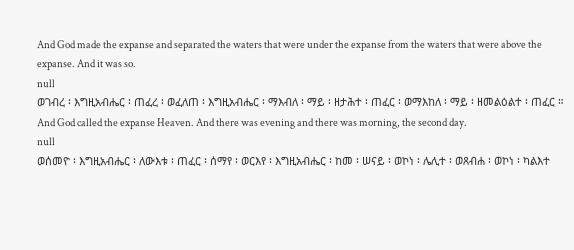And God made the expanse and separated the waters that were under the expanse from the waters that were above the expanse. And it was so.
null
ወገብረ ፡ እግዚአብሔር ፡ ጠፈረ ፡ ወፈለጠ ፡ እግዚአብሔር ፡ ማእብለ ፡ ማይ ፡ ዘታሕተ ፡ ጠፈር ፡ ወማእከለ ፡ ማይ ፡ ዘመልዕልተ ፡ ጠፈር ።
And God called the expanse Heaven. And there was evening and there was morning, the second day.
null
ወሰመዮ ፡ እግዚአብሔር ፡ ለውእቱ ፡ ጠፈር ፡ ሰማየ ፡ ወርእየ ፡ እግዚአብሔር ፡ ከመ ፡ ሠናይ ፡ ወኮነ ፡ ሌሊተ ፡ ወጸብሐ ፡ ወኮነ ፡ ካልእተ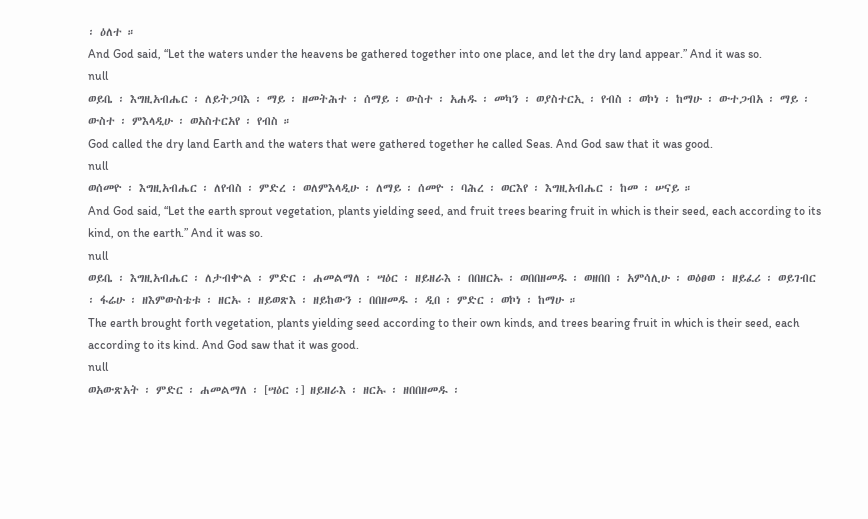፡ ዕለተ ።
And God said, “Let the waters under the heavens be gathered together into one place, and let the dry land appear.” And it was so.
null
ወይቤ ፡ እግዚአብሔር ፡ ለይትጋባእ ፡ ማይ ፡ ዘመትሕተ ፡ ሰማይ ፡ ውስተ ፡ አሐዱ ፡ መካን ፡ ወያስተርኢ ፡ የብስ ፡ ወኮነ ፡ ከማሁ ፡ ውተጋብአ ፡ ማይ ፡ ውስተ ፡ ምእላዲሁ ፡ ወአስተርአየ ፡ የብስ ።
God called the dry land Earth and the waters that were gathered together he called Seas. And God saw that it was good.
null
ወሰመዮ ፡ እግዚአብሔር ፡ ለየብስ ፡ ምድረ ፡ ወለምእላዲሁ ፡ ለማይ ፡ ሰመዮ ፡ ባሕረ ፡ ወርእየ ፡ እግዚአብሔር ፡ ከመ ፡ ሠናይ ።
And God said, “Let the earth sprout vegetation, plants yielding seed, and fruit trees bearing fruit in which is their seed, each according to its kind, on the earth.” And it was so.
null
ወይቤ ፡ እግዚአብሔር ፡ ለታብቍል ፡ ምድር ፡ ሐመልማለ ፡ ሣዕር ፡ ዘይዘራእ ፡ በበዘርኡ ፡ ወበበዘመዱ ፡ ወዘበበ ፡ አምሳሊሁ ፡ ወዕፀወ ፡ ዘይፈሪ ፡ ወይገብር ፡ ፋሬሁ ፡ ዘእምውስቴቱ ፡ ዘርኡ ፡ ዘይወጽእ ፡ ዘይከውን ፡ በበዘመዱ ፡ ዲበ ፡ ምድር ፡ ወኮነ ፡ ከማሁ ።
The earth brought forth vegetation, plants yielding seed according to their own kinds, and trees bearing fruit in which is their seed, each according to its kind. And God saw that it was good.
null
ወአውጽአት ፡ ምድር ፡ ሐመልማለ ፡ [ሣዕር ፡] ዘይዘራእ ፡ ዘርኡ ፡ ዘበበዘመዱ ፡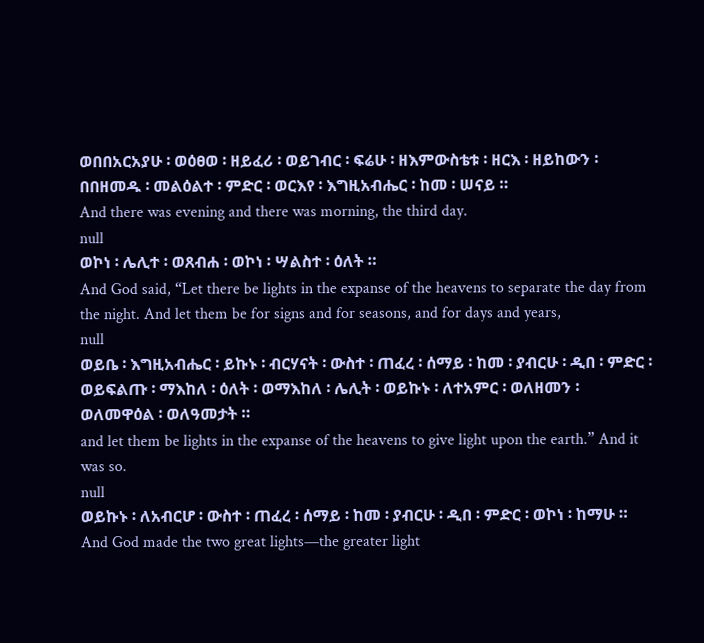ወበበአርአያሁ ፡ ወዕፀወ ፡ ዘይፈሪ ፡ ወይገብር ፡ ፍሬሁ ፡ ዘእምውስቴቱ ፡ ዘርእ ፡ ዘይከውን ፡ በበዘመዱ ፡ መልዕልተ ፡ ምድር ፡ ወርእየ ፡ እግዚአብሔር ፡ ከመ ፡ ሠናይ ።
And there was evening and there was morning, the third day.
null
ወኮነ ፡ ሌሊተ ፡ ወጸብሐ ፡ ወኮነ ፡ ሣልስተ ፡ ዕለት ።
And God said, “Let there be lights in the expanse of the heavens to separate the day from the night. And let them be for signs and for seasons, and for days and years,
null
ወይቤ ፡ እግዚአብሔር ፡ ይኩኑ ፡ ብርሃናት ፡ ውስተ ፡ ጠፈረ ፡ ሰማይ ፡ ከመ ፡ ያብርሁ ፡ ዲበ ፡ ምድር ፡ ወይፍልጡ ፡ ማእከለ ፡ ዕለት ፡ ወማእከለ ፡ ሌሊት ፡ ወይኩኑ ፡ ለተአምር ፡ ወለዘመን ፡ ወለመዋዕል ፡ ወለዓመታት ።
and let them be lights in the expanse of the heavens to give light upon the earth.” And it was so.
null
ወይኩኑ ፡ ለአብርሆ ፡ ውስተ ፡ ጠፈረ ፡ ሰማይ ፡ ከመ ፡ ያብርሁ ፡ ዲበ ፡ ምድር ፡ ወኮነ ፡ ከማሁ ።
And God made the two great lights—the greater light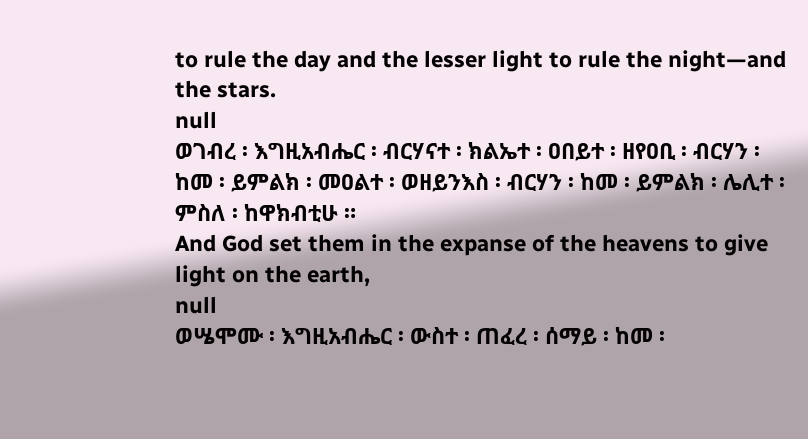to rule the day and the lesser light to rule the night—and the stars.
null
ወገብረ ፡ እግዚአብሔር ፡ ብርሃናተ ፡ ክልኤተ ፡ ዐበይተ ፡ ዘየዐቢ ፡ ብርሃን ፡ ከመ ፡ ይምልክ ፡ መዐልተ ፡ ወዘይንእስ ፡ ብርሃን ፡ ከመ ፡ ይምልክ ፡ ሌሊተ ፡ ምስለ ፡ ከዋክብቲሁ ።
And God set them in the expanse of the heavens to give light on the earth,
null
ወሤሞሙ ፡ እግዚአብሔር ፡ ውስተ ፡ ጠፈረ ፡ ሰማይ ፡ ከመ ፡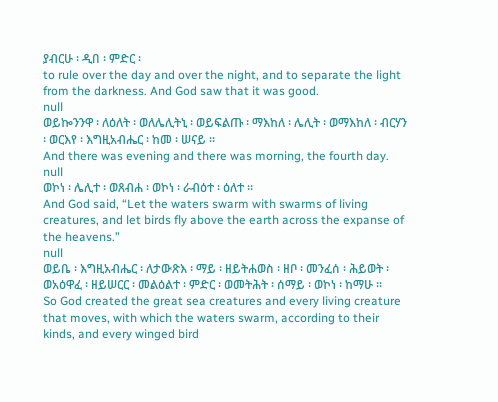ያብርሁ ፡ ዲበ ፡ ምድር ፡
to rule over the day and over the night, and to separate the light from the darkness. And God saw that it was good.
null
ወይኰንንዋ ፡ ለዕለት ፡ ወለሌሊትኒ ፡ ወይፍልጡ ፡ ማእከለ ፡ ሌሊት ፡ ወማእከለ ፡ ብርሃን ፡ ወርእየ ፡ እግዚአብሔር ፡ ከመ ፡ ሠናይ ።
And there was evening and there was morning, the fourth day.
null
ወኮነ ፡ ሌሊተ ፡ ወጸብሐ ፡ ወኮነ ፡ ራብዕተ ፡ ዕለተ ።
And God said, “Let the waters swarm with swarms of living creatures, and let birds fly above the earth across the expanse of the heavens.”
null
ወይቤ ፡ እግዚአብሔር ፡ ለታውጽእ ፡ ማይ ፡ ዘይትሐወስ ፡ ዘቦ ፡ መንፈሰ ፡ ሕይወት ፡ ወአዕዋፈ ፡ ዘይሠርር ፡ መልዕልተ ፡ ምድር ፡ ወመትሕት ፡ ሰማይ ፡ ወኮነ ፡ ከማሁ ።
So God created the great sea creatures and every living creature that moves, with which the waters swarm, according to their kinds, and every winged bird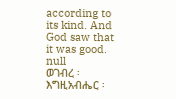according to its kind. And God saw that it was good.
null
ወገብረ ፡ እግዚአብሔር ፡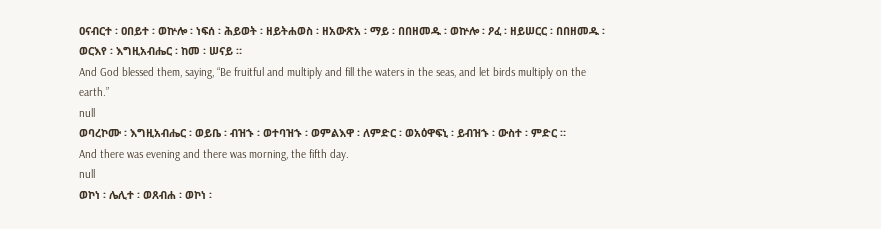ዐናብርተ ፡ ዐበይተ ፡ ወኵሎ ፡ ነፍሰ ፡ ሕይወት ፡ ዘይትሐወስ ፡ ዘአውጽአ ፡ ማይ ፡ በበዘመዱ ፡ ወኵሎ ፡ ዖፈ ፡ ዘይሠርር ፡ በበዘመዱ ፡ ወርእየ ፡ እግዚአብሔር ፡ ከመ ፡ ሠናይ ።
And God blessed them, saying, “Be fruitful and multiply and fill the waters in the seas, and let birds multiply on the earth.”
null
ወባረኮሙ ፡ እግዚአብሔር ፡ ወይቤ ፡ ብዝኁ ፡ ወተባዝኁ ፡ ወምልእዋ ፡ ለምድር ፡ ወአዕዋፍኒ ፡ ይብዝኁ ፡ ውስተ ፡ ምድር ።
And there was evening and there was morning, the fifth day.
null
ወኮነ ፡ ሌሊተ ፡ ወጸብሐ ፡ ወኮነ ፡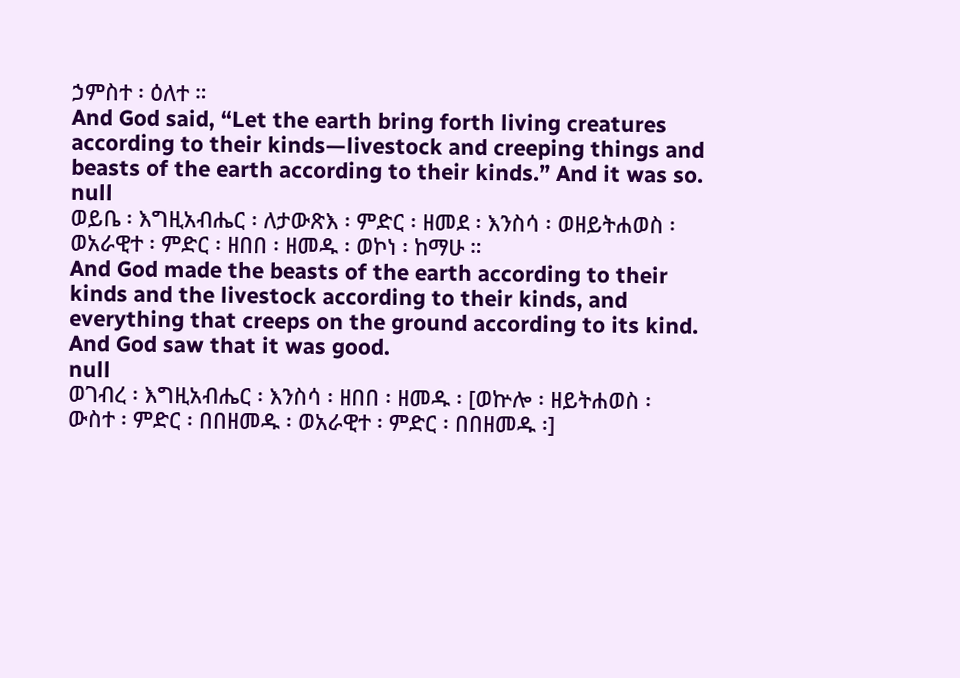ኃምስተ ፡ ዕለተ ።
And God said, “Let the earth bring forth living creatures according to their kinds—livestock and creeping things and beasts of the earth according to their kinds.” And it was so.
null
ወይቤ ፡ እግዚአብሔር ፡ ለታውጽእ ፡ ምድር ፡ ዘመደ ፡ እንስሳ ፡ ወዘይትሐወስ ፡ ወአራዊተ ፡ ምድር ፡ ዘበበ ፡ ዘመዱ ፡ ወኮነ ፡ ከማሁ ።
And God made the beasts of the earth according to their kinds and the livestock according to their kinds, and everything that creeps on the ground according to its kind. And God saw that it was good.
null
ወገብረ ፡ እግዚአብሔር ፡ እንስሳ ፡ ዘበበ ፡ ዘመዱ ፡ [ወኵሎ ፡ ዘይትሐወስ ፡ ውስተ ፡ ምድር ፡ በበዘመዱ ፡ ወአራዊተ ፡ ምድር ፡ በበዘመዱ ፡]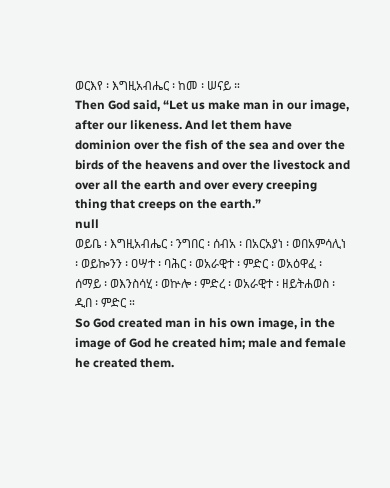ወርእየ ፡ እግዚአብሔር ፡ ከመ ፡ ሠናይ ።
Then God said, “Let us make man in our image, after our likeness. And let them have dominion over the fish of the sea and over the birds of the heavens and over the livestock and over all the earth and over every creeping thing that creeps on the earth.”
null
ወይቤ ፡ እግዚአብሔር ፡ ንግበር ፡ ሰብአ ፡ በአርአያነ ፡ ወበአምሳሊነ ፡ ወይኰንን ፡ ዐሣተ ፡ ባሕር ፡ ወአራዊተ ፡ ምድር ፡ ወአዕዋፈ ፡ ሰማይ ፡ ወእንስሳሂ ፡ ወኵሎ ፡ ምድረ ፡ ወአራዊተ ፡ ዘይትሐወስ ፡ ዲበ ፡ ምድር ።
So God created man in his own image, in the image of God he created him; male and female he created them.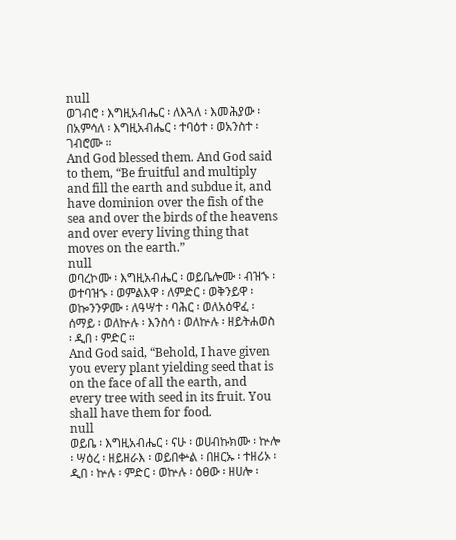null
ወገብሮ ፡ እግዚአብሔር ፡ ለእጓለ ፡ እመሕያው ፡ በአምሳለ ፡ እግዚአብሔር ፡ ተባዕተ ፡ ወአንስተ ፡ ገብሮሙ ።
And God blessed them. And God said to them, “Be fruitful and multiply and fill the earth and subdue it, and have dominion over the fish of the sea and over the birds of the heavens and over every living thing that moves on the earth.”
null
ወባረኮሙ ፡ እግዚአብሔር ፡ ወይቤሎሙ ፡ ብዝኁ ፡ ወተባዝኁ ፡ ወምልእዋ ፡ ለምድር ፡ ወቅንይዋ ፡ ወኰንንዎሙ ፡ ለዓሣተ ፡ ባሕር ፡ ወለአዕዋፈ ፡ ሰማይ ፡ ወለኵሉ ፡ እንስሳ ፡ ወለኵሉ ፡ ዘይትሐወስ ፡ ዲበ ፡ ምድር ።
And God said, “Behold, I have given you every plant yielding seed that is on the face of all the earth, and every tree with seed in its fruit. You shall have them for food.
null
ወይቤ ፡ እግዚአብሔር ፡ ናሁ ፡ ወሀብኩክሙ ፡ ኵሎ ፡ ሣዕረ ፡ ዘይዘራእ ፡ ወይበቍል ፡ በዘርኡ ፡ ተዘሪኦ ፡ ዲበ ፡ ኵሉ ፡ ምድር ፡ ወኵሉ ፡ ዕፀው ፡ ዘሀሎ ፡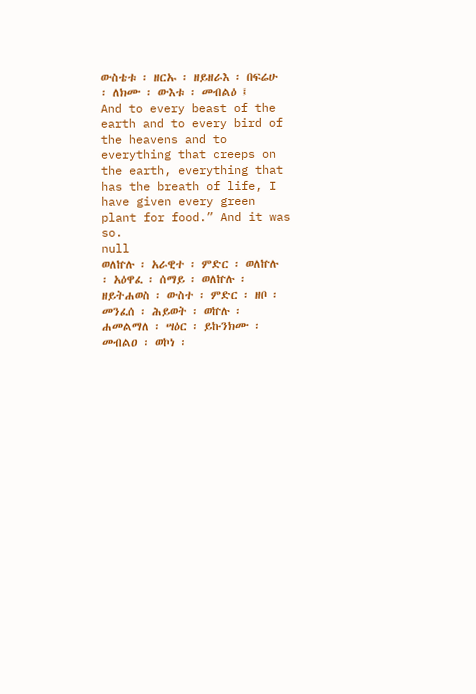ውስቴቱ ፡ ዘርኡ ፡ ዘይዘራእ ፡ በፍሬሁ ፡ ለክሙ ፡ ውእቱ ፡ መብልዕ ፤
And to every beast of the earth and to every bird of the heavens and to everything that creeps on the earth, everything that has the breath of life, I have given every green plant for food.” And it was so.
null
ወለኵሉ ፡ አራዊተ ፡ ምድር ፡ ወለኵሉ ፡ አዕዋፈ ፡ ሰማይ ፡ ወለኵሉ ፡ ዘይትሐወስ ፡ ውስተ ፡ ምድር ፡ ዘቦ ፡ መንፈሰ ፡ ሕይወት ፡ ወኵሉ ፡ ሐመልማለ ፡ ሣዕር ፡ ይኩንክሙ ፡ መብልዐ ፡ ወኮነ ፡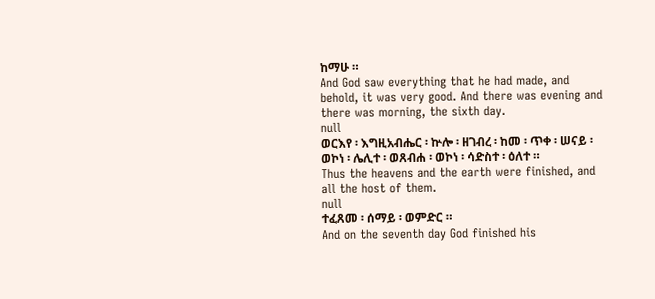ከማሁ ።
And God saw everything that he had made, and behold, it was very good. And there was evening and there was morning, the sixth day.
null
ወርእየ ፡ እግዚአብሔር ፡ ኵሎ ፡ ዘገብረ ፡ ከመ ፡ ጥቀ ፡ ሠናይ ፡ ወኮነ ፡ ሌሊተ ፡ ወጸብሐ ፡ ወኮነ ፡ ሳድስተ ፡ ዕለተ ።
Thus the heavens and the earth were finished, and all the host of them.
null
ተፈጸመ ፡ ሰማይ ፡ ወምድር ።
And on the seventh day God finished his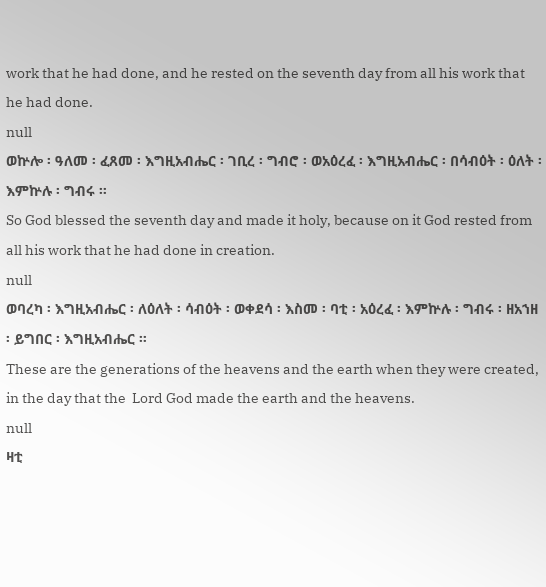work that he had done, and he rested on the seventh day from all his work that he had done.
null
ወኵሎ ፡ ዓለመ ፡ ፈጸመ ፡ እግዚአብሔር ፡ ገቢረ ፡ ግብሮ ፡ ወአዕረፈ ፡ እግዚአብሔር ፡ በሳብዕት ፡ ዕለት ፡ እምኵሉ ፡ ግብሩ ።
So God blessed the seventh day and made it holy, because on it God rested from all his work that he had done in creation.
null
ወባረካ ፡ እግዚአብሔር ፡ ለዕለት ፡ ሳብዕት ፡ ወቀደሳ ፡ እስመ ፡ ባቲ ፡ አዕረፈ ፡ እምኵሉ ፡ ግብሩ ፡ ዘአኀዘ ፡ ይግበር ፡ እግዚአብሔር ።
These are the generations of the heavens and the earth when they were created, in the day that the  Lord God made the earth and the heavens.
null
ዛቲ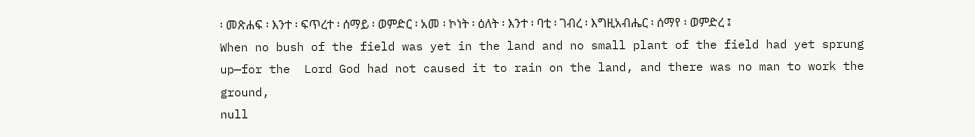፡ መጽሐፍ ፡ እንተ ፡ ፍጥረተ ፡ ሰማይ ፡ ወምድር ፡ አመ ፡ ኮነት ፡ ዕለት ፡ እንተ ፡ ባቲ ፡ ገብረ ፡ እግዚአብሔር ፡ ሰማየ ፡ ወምድረ ፤
When no bush of the field was yet in the land and no small plant of the field had yet sprung up—for the  Lord God had not caused it to rain on the land, and there was no man to work the ground,
null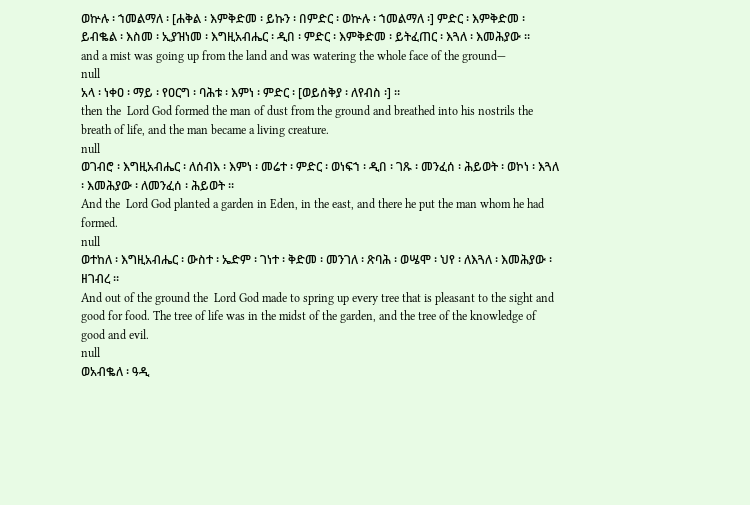ወኵሉ ፡ ኀመልማለ ፡ [ሐቅል ፡ እምቅድመ ፡ ይኩን ፡ በምድር ፡ ወኵሉ ፡ ኀመልማለ ፡] ምድር ፡ እምቅድመ ፡ ይብቈል ፡ እስመ ፡ ኢያዝነመ ፡ እግዚአብሔር ፡ ዲበ ፡ ምድር ፡ እምቅድመ ፡ ይትፈጠር ፡ እጓለ ፡ እመሕያው ።
and a mist was going up from the land and was watering the whole face of the ground—
null
አላ ፡ ነቀዐ ፡ ማይ ፡ የዐርግ ፡ ባሕቱ ፡ እምነ ፡ ምድር ፡ [ወይሰቅያ ፡ ለየብስ ፡] ።
then the  Lord God formed the man of dust from the ground and breathed into his nostrils the breath of life, and the man became a living creature.
null
ወገብሮ ፡ እግዚአብሔር ፡ ለሰብእ ፡ እምነ ፡ መሬተ ፡ ምድር ፡ ወነፍኀ ፡ ዲበ ፡ ገጹ ፡ መንፈሰ ፡ ሕይወት ፡ ወኮነ ፡ እጓለ ፡ እመሕያው ፡ ለመንፈሰ ፡ ሕይወት ።
And the  Lord God planted a garden in Eden, in the east, and there he put the man whom he had formed.
null
ወተከለ ፡ እግዚአብሔር ፡ ውስተ ፡ ኤድም ፡ ገነተ ፡ ቅድመ ፡ መንገለ ፡ ጽባሕ ፡ ወሤሞ ፡ ህየ ፡ ለእጓለ ፡ እመሕያው ፡ ዘገብረ ።
And out of the ground the  Lord God made to spring up every tree that is pleasant to the sight and good for food. The tree of life was in the midst of the garden, and the tree of the knowledge of good and evil.
null
ወአብቈለ ፡ ዓዲ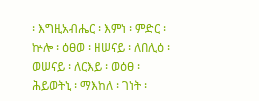፡ እግዚአብሔር ፡ እምነ ፡ ምድር ፡ ኵሎ ፡ ዕፀወ ፡ ዘሠናይ ፡ ለበሊዕ ፡ ወሠናይ ፡ ለርእይ ፡ ወዕፀ ፡ ሕይወትኒ ፡ ማእከለ ፡ ገነት ፡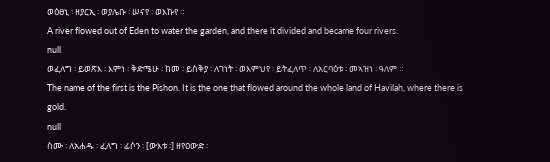ወዕፀኒ ፡ ዘያርኢ ፡ ወያሌቡ ፡ ሠናየ ፡ ወእኩየ ።
A river flowed out of Eden to water the garden, and there it divided and became four rivers.
null
ወፈለግ ፡ ይወጽእ ፡ እምነ ፡ ቅድሜሁ ፡ ከመ ፡ ይስቅያ ፡ ለገነት ፡ ወእምህየ ፡ ይትፈለጥ ፡ ለአርባዕቱ ፡ መኣዝነ ፡ ዓለም ።
The name of the first is the Pishon. It is the one that flowed around the whole land of Havilah, where there is gold.
null
ስሙ ፡ ለአሐዱ ፡ ፈለግ ፡ ፊሶን ፡ [ውእቱ ፡] ዘየዐውድ ፡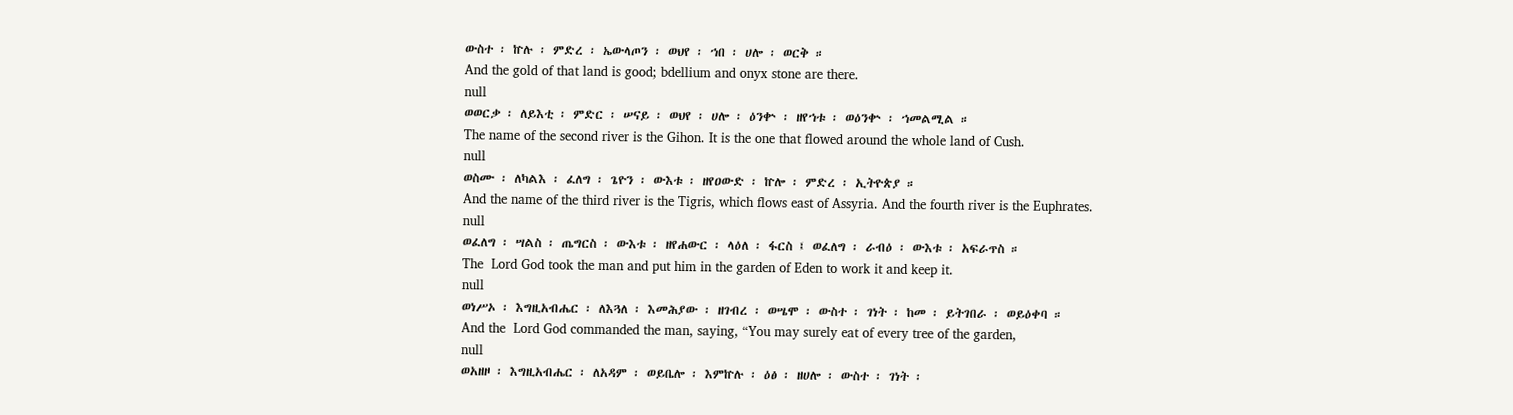ውስተ ፡ ኵሉ ፡ ምድረ ፡ ኤውላጦን ፡ ወህየ ፡ ኀበ ፡ ሀሎ ፡ ወርቅ ።
And the gold of that land is good; bdellium and onyx stone are there.
null
ወወርቃ ፡ ለይእቲ ፡ ምድር ፡ ሠናይ ፡ ወህየ ፡ ሀሎ ፡ ዕንቍ ፡ ዘየኀቱ ፡ ወዕንቍ ፡ ኀመልሚል ።
The name of the second river is the Gihon. It is the one that flowed around the whole land of Cush.
null
ወስሙ ፡ ለካልእ ፡ ፈለግ ፡ ጌዮን ፡ ውእቱ ፡ ዘየዐውድ ፡ ኵሎ ፡ ምድረ ፡ ኢትዮጵያ ።
And the name of the third river is the Tigris, which flows east of Assyria. And the fourth river is the Euphrates.
null
ወፈለግ ፡ ሣልስ ፡ ጤግርስ ፡ ውእቱ ፡ ዘየሐውር ፡ ላዕለ ፡ ፋርስ ፤ ወፈለግ ፡ ራብዕ ፡ ውእቱ ፡ አፍራጥስ ።
The  Lord God took the man and put him in the garden of Eden to work it and keep it.
null
ወነሥኦ ፡ እግዚአብሔር ፡ ለእጓለ ፡ እመሕያው ፡ ዘገብረ ፡ ወሤሞ ፡ ውስተ ፡ ገነት ፡ ከመ ፡ ይትገበራ ፡ ወይዕቀባ ።
And the  Lord God commanded the man, saying, “You may surely eat of every tree of the garden,
null
ወአዘዞ ፡ እግዚአብሔር ፡ ለአዳም ፡ ወይቤሎ ፡ እምኵሉ ፡ ዕፅ ፡ ዘሀሎ ፡ ውስተ ፡ ገነት ፡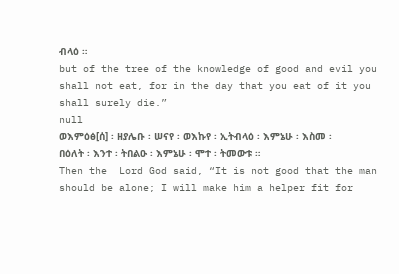ብላዕ ።
but of the tree of the knowledge of good and evil you shall not eat, for in the day that you eat of it you shall surely die.”
null
ወእምዕፅ[ሰ] ፡ ዘያሌቡ ፡ ሠናየ ፡ ወእኩየ ፡ ኢትብላዕ ፡ እምኔሁ ፡ እስመ ፡ በዕለት ፡ እንተ ፡ ትበልዑ ፡ እምኔሁ ፡ ሞተ ፡ ትመውቱ ።
Then the  Lord God said, “It is not good that the man should be alone; I will make him a helper fit for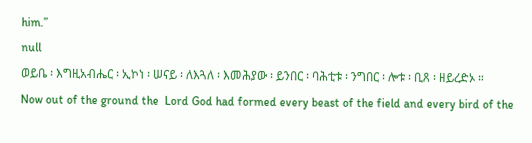him.”
null
ወይቤ ፡ እግዚአብሔር ፡ ኢኮነ ፡ ሠናይ ፡ ለእጓለ ፡ እመሕያው ፡ ይንበር ፡ ባሕቲቱ ፡ ንግበር ፡ ሎቱ ፡ ቢጸ ፡ ዘይረድኦ ።
Now out of the ground the  Lord God had formed every beast of the field and every bird of the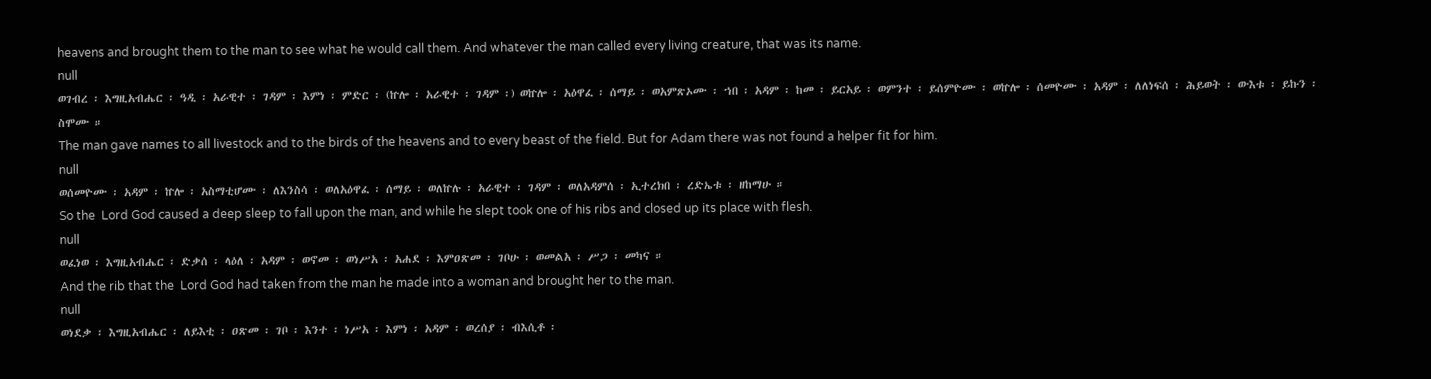heavens and brought them to the man to see what he would call them. And whatever the man called every living creature, that was its name.
null
ወገብረ ፡ እግዚአብሔር ፡ ዓዲ ፡ አራዊተ ፡ ገዳም ፡ እምነ ፡ ምድር ፡ (ኵሎ ፡ አራዊተ ፡ ገዳም ፡) ወኵሎ ፡ አዕዋፈ ፡ ሰማይ ፡ ወአምጽኦሙ ፡ ኀበ ፡ አዳም ፡ ከመ ፡ ይርአይ ፡ ወምንተ ፡ ይሰምዮሙ ፡ ወኵሎ ፡ ሰመዮሙ ፡ አዳም ፡ ለለነፍሰ ፡ ሕይወት ፡ ውእቱ ፡ ይኩን ፡ ስሞሙ ።
The man gave names to all livestock and to the birds of the heavens and to every beast of the field. But for Adam there was not found a helper fit for him.
null
ወሰመዮሙ ፡ አዳም ፡ ኵሎ ፡ አስማቲሆሙ ፡ ለእንስሳ ፡ ወለአዕዋፈ ፡ ሰማይ ፡ ወለኵሉ ፡ አራዊተ ፡ ገዳም ፡ ወለአዳምሰ ፡ ኢተረክበ ፡ ረድኤቱ ፡ ዘከማሁ ።
So the  Lord God caused a deep sleep to fall upon the man, and while he slept took one of his ribs and closed up its place with flesh.
null
ወፈነወ ፡ እግዚአብሔር ፡ ድቃሰ ፡ ላዕለ ፡ አዳም ፡ ወኖመ ፡ ወነሥአ ፡ አሐደ ፡ እምዐጽመ ፡ ገቦሁ ፡ ወመልአ ፡ ሥጋ ፡ መካና ።
And the rib that the  Lord God had taken from the man he made into a woman and brought her to the man.
null
ወነደቃ ፡ እግዚአብሔር ፡ ለይእቲ ፡ ዐጽመ ፡ ገቦ ፡ እንተ ፡ ነሥአ ፡ እምነ ፡ አዳም ፡ ወረሰያ ፡ ብእሲቶ ፡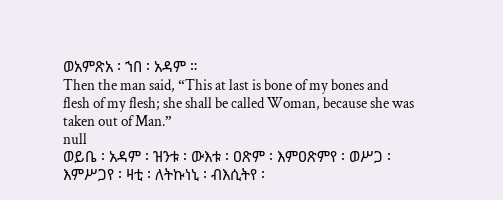ወአምጽአ ፡ ኀበ ፡ አዳም ።
Then the man said, “This at last is bone of my bones and flesh of my flesh; she shall be called Woman, because she was taken out of Man.”
null
ወይቤ ፡ አዳም ፡ ዝንቱ ፡ ውእቱ ፡ ዐጽም ፡ እምዐጽምየ ፡ ወሥጋ ፡ እምሥጋየ ፡ ዛቲ ፡ ለትኩነኒ ፡ ብእሲትየ ፡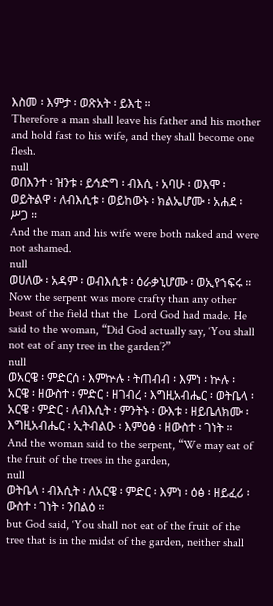እስመ ፡ እምታ ፡ ወጽአት ፡ ይእቲ ።
Therefore a man shall leave his father and his mother and hold fast to his wife, and they shall become one flesh.
null
ወበእንተ ፡ ዝንቱ ፡ ይኅድግ ፡ ብእሲ ፡ አባሁ ፡ ወእሞ ፡ ወይትልዋ ፡ ለብእሲቱ ፡ ወይከውኑ ፡ ክልኤሆሙ ፡ አሐደ ፡ ሥጋ ።
And the man and his wife were both naked and were not ashamed.
null
ወሀለው ፡ አዳም ፡ ወብእሲቱ ፡ ዕራቃኒሆሙ ፡ ወኢየኀፍሩ ።
Now the serpent was more crafty than any other beast of the field that the  Lord God had made. He said to the woman, “Did God actually say, ‘You shall not eat of any tree in the garden’?”
null
ወአርዌ ፡ ምድርሰ ፡ እምኵሉ ፡ ትጠብብ ፡ እምነ ፡ ኵሉ ፡ አርዌ ፡ ዘውስተ ፡ ምድር ፡ ዘገብረ ፡ እግዚአብሔር ፡ ወትቤላ ፡ አርዌ ፡ ምድር ፡ ለብእሲት ፡ ምንትኑ ፡ ውእቱ ፡ ዘይቤለክሙ ፡ እግዚአብሔር ፡ ኢትብልዑ ፡ እምዕፅ ፡ ዘውስተ ፡ ገነት ።
And the woman said to the serpent, “We may eat of the fruit of the trees in the garden,
null
ወትቤላ ፡ ብእሲት ፡ ለአርዌ ፡ ምድር ፡ እምነ ፡ ዕፅ ፡ ዘይፈሪ ፡ ውስተ ፡ ገነት ፡ ንበልዕ ።
but God said, ‘You shall not eat of the fruit of the tree that is in the midst of the garden, neither shall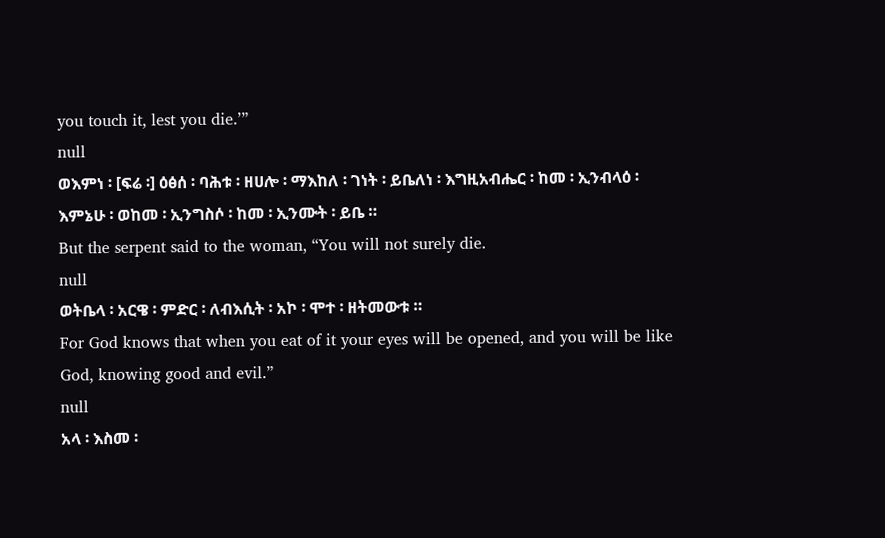you touch it, lest you die.’”
null
ወእምነ ፡ [ፍሬ ፡] ዕፅሰ ፡ ባሕቱ ፡ ዘሀሎ ፡ ማእከለ ፡ ገነት ፡ ይቤለነ ፡ እግዚአብሔር ፡ ከመ ፡ ኢንብላዕ ፡ እምኔሁ ፡ ወከመ ፡ ኢንግስሶ ፡ ከመ ፡ ኢንሙት ፡ ይቤ ።
But the serpent said to the woman, “You will not surely die.
null
ወትቤላ ፡ አርዌ ፡ ምድር ፡ ለብእሲት ፡ አኮ ፡ ሞተ ፡ ዘትመውቱ ።
For God knows that when you eat of it your eyes will be opened, and you will be like God, knowing good and evil.”
null
አላ ፡ እስመ ፡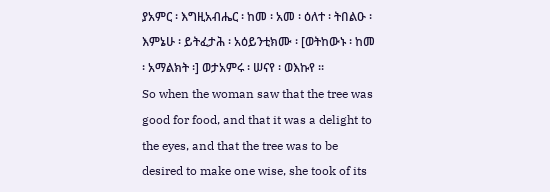ያአምር ፡ እግዚአብሔር ፡ ከመ ፡ አመ ፡ ዕለተ ፡ ትበልዑ ፡ እምኔሁ ፡ ይትፈታሕ ፡ አዕይንቲክሙ ፡ [ወትከውኑ ፡ ከመ ፡ አማልክት ፡] ወታአምሩ ፡ ሠናየ ፡ ወእኩየ ።
So when the woman saw that the tree was good for food, and that it was a delight to the eyes, and that the tree was to be desired to make one wise, she took of its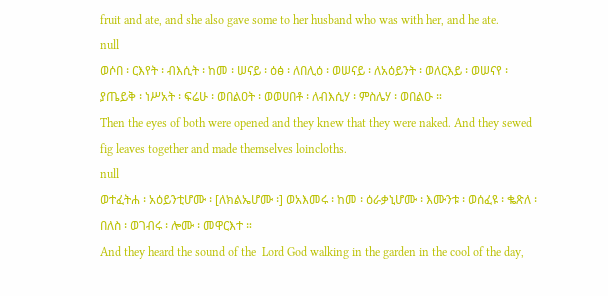fruit and ate, and she also gave some to her husband who was with her, and he ate.
null
ወሶበ ፡ ርእየት ፡ ብእሲት ፡ ከመ ፡ ሠናይ ፡ ዕፅ ፡ ለበሊዕ ፡ ወሠናይ ፡ ለአዕይንት ፡ ወለርእይ ፡ ወሠናየ ፡ ያጤይቅ ፡ ነሥአት ፡ ፍሬሁ ፡ ወበልዐት ፡ ወወሀበቶ ፡ ለብእሲሃ ፡ ምስሌሃ ፡ ወበልዑ ።
Then the eyes of both were opened and they knew that they were naked. And they sewed fig leaves together and made themselves loincloths.
null
ወተፈትሐ ፡ አዕይንቲሆሙ ፡ [ለክልኤሆሙ ፡] ወአእመሩ ፡ ከመ ፡ ዕራቃኒሆሙ ፡ እሙንቱ ፡ ወሰፈዩ ፡ ቈጽለ ፡ በለስ ፡ ወገብሩ ፡ ሎሙ ፡ መዋርእተ ።
And they heard the sound of the  Lord God walking in the garden in the cool of the day,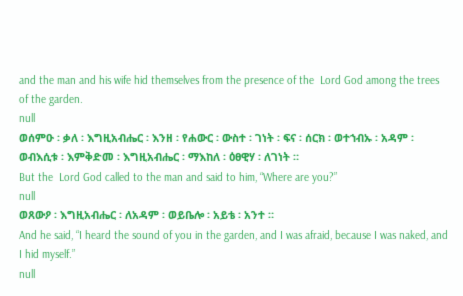and the man and his wife hid themselves from the presence of the  Lord God among the trees of the garden.
null
ወሰምዑ ፡ ቃለ ፡ እግዚአብሔር ፡ እንዘ ፡ የሐውር ፡ ውስተ ፡ ገነት ፡ ፍና ፡ ሰርክ ፡ ወተኀብኡ ፡ አዳም ፡ ወብእሲቱ ፡ እምቅድመ ፡ እግዚአብሔር ፡ ማእከለ ፡ ዕፀዊሃ ፡ ለገነት ።
But the  Lord God called to the man and said to him, “Where are you?”
null
ወጸውዖ ፡ እግዚአብሔር ፡ ለአዳም ፡ ወይቤሎ ፡ አይቴ ፡ አንተ ።
And he said, “I heard the sound of you in the garden, and I was afraid, because I was naked, and I hid myself.”
null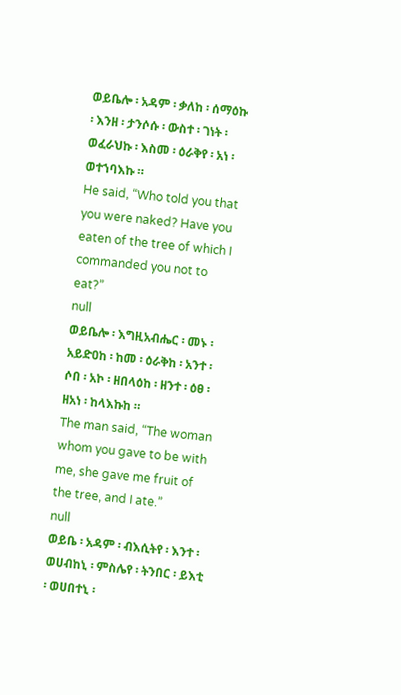ወይቤሎ ፡ አዳም ፡ ቃለከ ፡ ሰማዕኩ ፡ እንዘ ፡ ታንሶሱ ፡ ውስተ ፡ ገነት ፡ ወፈራህኩ ፡ እስመ ፡ ዕራቅየ ፡ አነ ፡ ወተኀባእኩ ።
He said, “Who told you that you were naked? Have you eaten of the tree of which I commanded you not to eat?”
null
ወይቤሎ ፡ እግዚአብሔር ፡ መኑ ፡ አይድዐከ ፡ ከመ ፡ ዕራቅከ ፡ አንተ ፡ ሶበ ፡ አኮ ፡ ዘበላዕከ ፡ ዘንተ ፡ ዕፀ ፡ ዘአነ ፡ ከላእኩከ ።
The man said, “The woman whom you gave to be with me, she gave me fruit of the tree, and I ate.”
null
ወይቤ ፡ አዳም ፡ ብእሲትየ ፡ እንተ ፡ ወሀብከኒ ፡ ምስሌየ ፡ ትንበር ፡ ይእቲ ፡ ወሀበተኒ ፡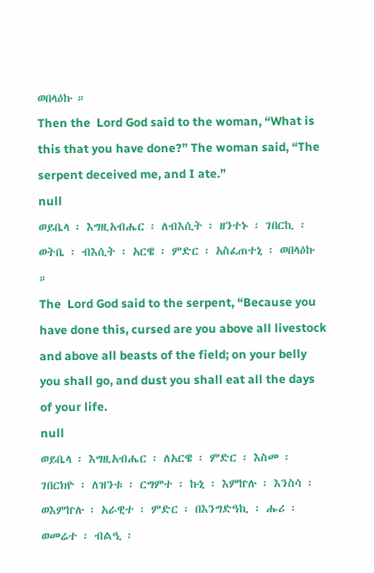ወበላዕኩ ።
Then the  Lord God said to the woman, “What is this that you have done?” The woman said, “The serpent deceived me, and I ate.”
null
ወይቤላ ፡ እግዚአብሔር ፡ ለብእሲት ፡ ዘንተኑ ፡ ገበርኪ ፡ ወትቤ ፡ ብእሲት ፡ አርዌ ፡ ምድር ፡ አስፈጠተኒ ፡ ወበላዕኩ ።
The  Lord God said to the serpent, “Because you have done this, cursed are you above all livestock and above all beasts of the field; on your belly you shall go, and dust you shall eat all the days of your life.
null
ወይቤላ ፡ እግዚአብሔር ፡ ለአርዌ ፡ ምድር ፡ እስመ ፡ ገበርክዮ ፡ ለዝንቱ ፡ ርግምተ ፡ ኩኒ ፡ እምኵሉ ፡ እንስሳ ፡ ወእምኵሉ ፡ አራዊተ ፡ ምድር ፡ በእንግድዓኪ ፡ ሑሪ ፡ ወመሬተ ፡ ብልዒ ፡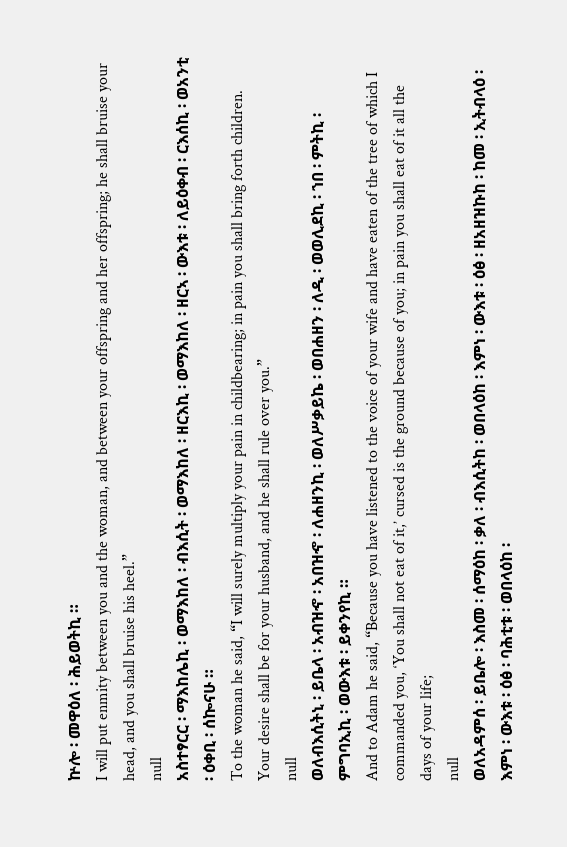ኵሎ ፡ መዋዕለ ፡ ሕይወትኪ ።
I will put enmity between you and the woman, and between your offspring and her offspring; he shall bruise your head, and you shall bruise his heel.”
null
አስተፃርር ፡ ማእከሌኪ ፡ ወማእከለ ፡ ብእሲት ፡ ወማእከለ ፡ ዘርእኪ ፡ ወማእከለ ፡ ዘርኣ ፡ ውእቱ ፡ ለይዕቀብ ፡ ርእሰኪ ፡ ወአንቲ ፡ ዕቀቢ ፡ ሰኰናሁ ።
To the woman he said, “I will surely multiply your pain in childbearing; in pain you shall bring forth children. Your desire shall be for your husband, and he shall rule over you.”
null
ወለብእሲትኒ ፡ ይቤላ ፡ አብዝኆ ፡ አበዝኆ ፡ ለሐዘንኪ ፡ ወለሥቃይኬ ፡ ወበሐዘን ፡ ለዲ ፡ ወወሊደኪ ፡ ኀበ ፡ ምትኪ ፡ ምግባኢኪ ፡ ወውእቱ ፡ ይቀንየኪ ።
And to Adam he said, “Because you have listened to the voice of your wife and have eaten of the tree of which I commanded you, ‘You shall not eat of it,’ cursed is the ground because of you; in pain you shall eat of it all the days of your life;
null
ወለአዳምሰ ፡ ይቤሎ ፡ እስመ ፡ ሰማዕከ ፡ ቃለ ፡ ብእሲትከ ፡ ወበላዕከ ፡ እምነ ፡ ውእቱ ፡ ዕፅ ፡ ዘአዘዝኩከ ፡ ከመ ፡ ኢትብላዕ ፡ እምነ ፡ ውእቱ ፡ ዕፅ ፡ ባሕቲቱ ፡ ወበላዕከ ፡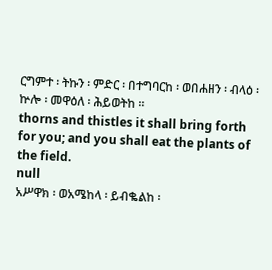ርግምተ ፡ ትኩን ፡ ምድር ፡ በተግባርከ ፡ ወበሐዘን ፡ ብላዕ ፡ ኵሎ ፡ መዋዕለ ፡ ሕይወትከ ።
thorns and thistles it shall bring forth for you; and you shall eat the plants of the field.
null
አሥዋክ ፡ ወአሜከላ ፡ ይብቈልከ ፡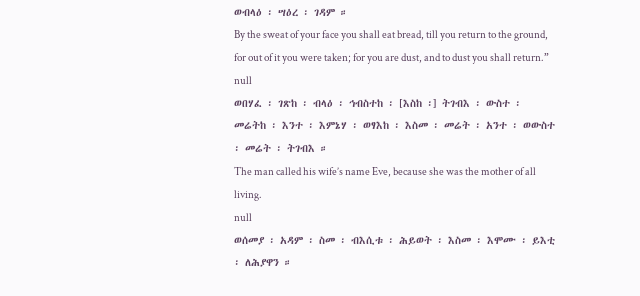ወብላዕ ፡ ሣዕረ ፡ ገዳም ።
By the sweat of your face you shall eat bread, till you return to the ground, for out of it you were taken; for you are dust, and to dust you shall return.”
null
ወበሃፈ ፡ ገጽከ ፡ ብላዕ ፡ ኅብስተከ ፡ [እስከ ፡] ትገብእ ፡ ውስተ ፡ መሬትከ ፡ እንተ ፡ እምኔሃ ፡ ወፃእከ ፡ እስመ ፡ መሬት ፡ አንተ ፡ ወውስተ ፡ መሬት ፡ ትገብእ ።
The man called his wife’s name Eve, because she was the mother of all living.
null
ወሰመያ ፡ አዳም ፡ ስመ ፡ ብእሲቱ ፡ ሕይወት ፡ እስመ ፡ እሞሙ ፡ ይእቲ ፡ ለሕያዋን ።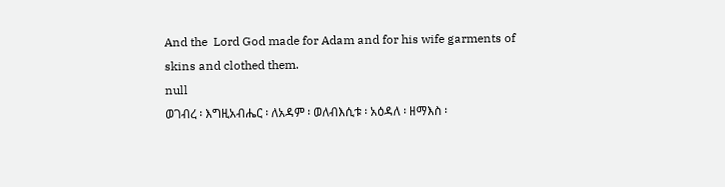And the  Lord God made for Adam and for his wife garments of skins and clothed them.
null
ወገብረ ፡ እግዚአብሔር ፡ ለአዳም ፡ ወለብእሲቱ ፡ አዕዳለ ፡ ዘማእስ ፡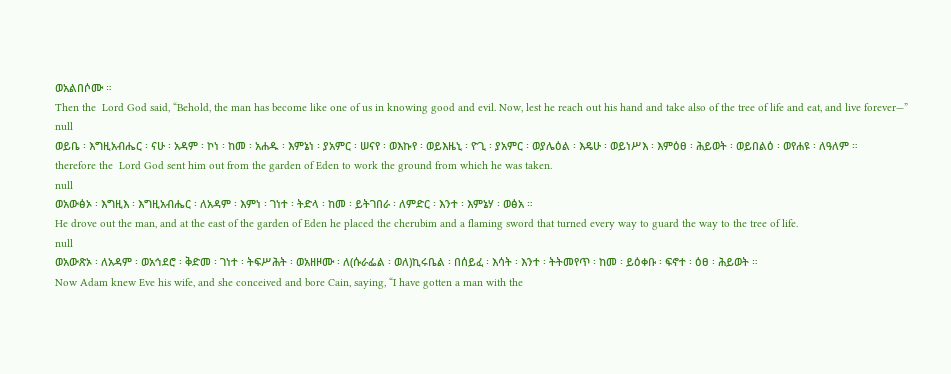ወአልበሶሙ ።
Then the  Lord God said, “Behold, the man has become like one of us in knowing good and evil. Now, lest he reach out his hand and take also of the tree of life and eat, and live forever—”
null
ወይቤ ፡ እግዚአብሔር ፡ ናሁ ፡ አዳም ፡ ኮነ ፡ ከመ ፡ አሐዱ ፡ እምኔነ ፡ ያአምር ፡ ሠናየ ፡ ወእኩየ ፡ ወይእዜኒ ፡ ዮጊ ፡ ያአምር ፡ ወያሌዕል ፡ እዴሁ ፡ ወይነሥእ ፡ እምዕፀ ፡ ሕይወት ፡ ወይበልዕ ፡ ወየሐዩ ፡ ለዓለም ።
therefore the  Lord God sent him out from the garden of Eden to work the ground from which he was taken.
null
ወአውፅኦ ፡ እግዚእ ፡ እግዚአብሔር ፡ ለአዳም ፡ እምነ ፡ ገነተ ፡ ትድላ ፡ ከመ ፡ ይትገበራ ፡ ለምድር ፡ እንተ ፡ እምኔሃ ፡ ወፅአ ።
He drove out the man, and at the east of the garden of Eden he placed the cherubim and a flaming sword that turned every way to guard the way to the tree of life.
null
ወአውጽኦ ፡ ለአዳም ፡ ወአኅደሮ ፡ ቅድመ ፡ ገነተ ፡ ትፍሥሕት ፡ ወአዘዞሙ ፡ ለ(ሱራፌል ፡ ወለ)ኪሩቤል ፡ በሰይፈ ፡ እሳት ፡ እንተ ፡ ትትመየጥ ፡ ከመ ፡ ይዕቀቡ ፡ ፍኖተ ፡ ዕፀ ፡ ሕይወት ።
Now Adam knew Eve his wife, and she conceived and bore Cain, saying, “I have gotten a man with the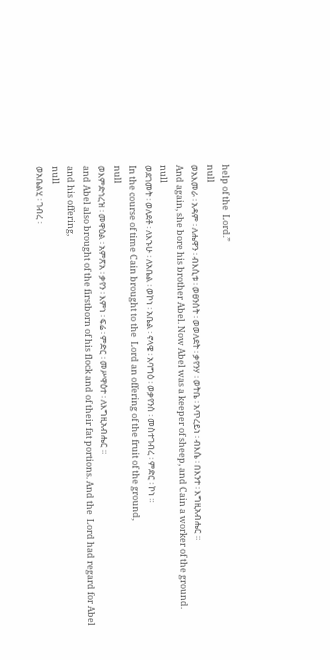help of the  Lord.”
null
ወአእመራ ፡ አዳም ፡ ለሔዋን ፡ ብእሲቱ ፡ ወፀንሰት ፡ ወወለደት ፡ ቃየንሃ ፡ ወትቤ ፡ አጥረይነ ፡ ብእሴ ፡ በእንተ ፡ እግዚአብሔር ።
And again, she bore his brother Abel. Now Abel was a keeper of sheep, and Cain a worker of the ground.
null
ወደገመት ፡ ወለደቶ ፡ ለእኁሁ ፡ ለአቤል ፡ ወኮነ ፡ አቤል ፡ ኖላዌ ፡ አባግዕ ፡ ወቃየንሰ ፡ መስተገብረ ፡ ምድር ፡ ኮነ ።
In the course of time Cain brought to the  Lord an offering of the fruit of the ground,
null
ወእምድኅረዝ ፡ መዋዕል ፡ አምጽአ ፡ ቃየን ፡ እምነ ፡ ፍሬ ፡ ምድር ፡ መሥዋዕተ ፡ ለእግዚአብሔር ።
and Abel also brought of the firstborn of his flock and of their fat portions. And the  Lord had regard for Abel and his offering,
null
ወአቤልሂ ፡ ገብረ ፡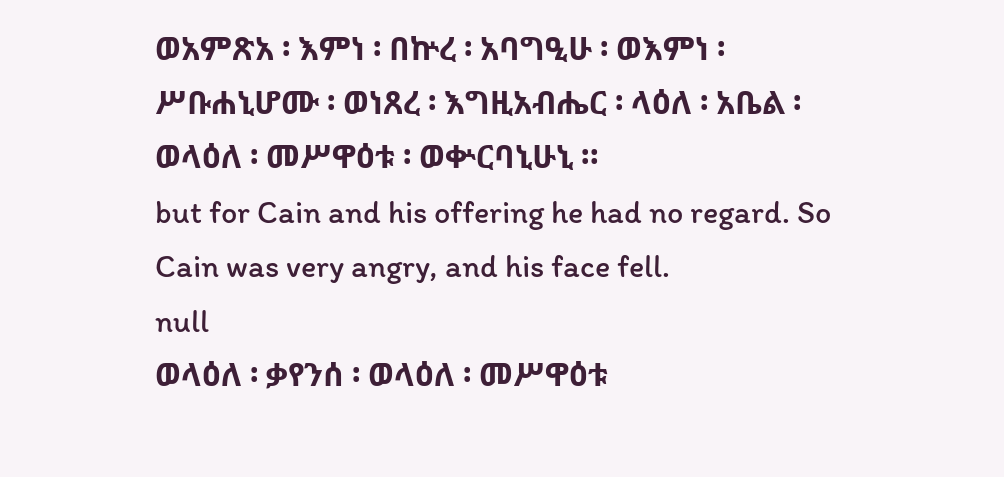ወአምጽአ ፡ እምነ ፡ በኵረ ፡ አባግዒሁ ፡ ወእምነ ፡ ሥቡሐኒሆሙ ፡ ወነጸረ ፡ እግዚአብሔር ፡ ላዕለ ፡ አቤል ፡ ወላዕለ ፡ መሥዋዕቱ ፡ ወቍርባኒሁኒ ።
but for Cain and his offering he had no regard. So Cain was very angry, and his face fell.
null
ወላዕለ ፡ ቃየንሰ ፡ ወላዕለ ፡ መሥዋዕቱ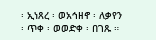፡ ኢነጸረ ፡ ወአኅዘኖ ፡ ለቃየን ፡ ጥቀ ፡ ወወድቀ ፡ በገጹ ።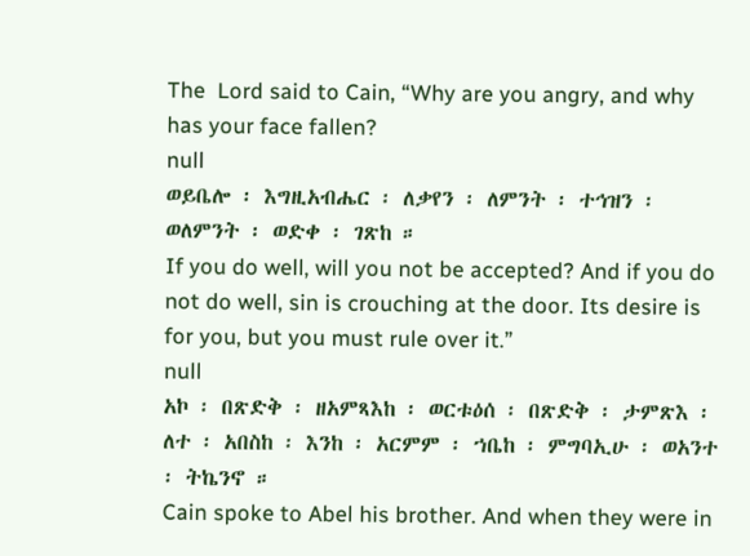The  Lord said to Cain, “Why are you angry, and why has your face fallen?
null
ወይቤሎ ፡ እግዚአብሔር ፡ ለቃየን ፡ ለምንት ፡ ተኅዝን ፡ ወለምንት ፡ ወድቀ ፡ ገጽከ ።
If you do well, will you not be accepted? And if you do not do well, sin is crouching at the door. Its desire is for you, but you must rule over it.”
null
አኮ ፡ በጽድቅ ፡ ዘአምጻእከ ፡ ወርቱዕሰ ፡ በጽድቅ ፡ ታምጽእ ፡ ለተ ፡ አበስከ ፡ እንከ ፡ አርምም ፡ ኀቤከ ፡ ምግባኢሁ ፡ ወአንተ ፡ ትኬንኖ ።
Cain spoke to Abel his brother. And when they were in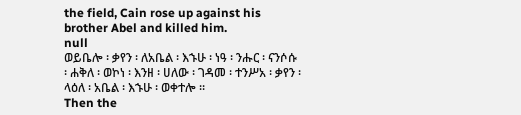the field, Cain rose up against his brother Abel and killed him.
null
ወይቤሎ ፡ ቃየን ፡ ለአቤል ፡ እኁሁ ፡ ነዓ ፡ ንሑር ፡ ናንሶሱ ፡ ሐቅለ ፡ ወኮነ ፡ እንዘ ፡ ሀለው ፡ ገዳመ ፡ ተንሥአ ፡ ቃየን ፡ ላዕለ ፡ አቤል ፡ እኁሁ ፡ ወቀተሎ ።
Then the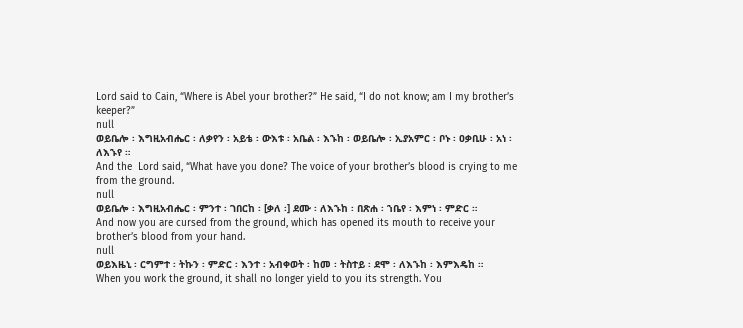Lord said to Cain, “Where is Abel your brother?” He said, “I do not know; am I my brother’s keeper?”
null
ወይቤሎ ፡ እግዚአብሔር ፡ ለቃየን ፡ አይቴ ፡ ውእቱ ፡ አቤል ፡ እኁከ ፡ ወይቤሎ ፡ ኢያአምር ፡ ቦኑ ፡ ዐቃቢሁ ፡ አነ ፡ ለእኁየ ።
And the  Lord said, “What have you done? The voice of your brother’s blood is crying to me from the ground.
null
ወይቤሎ ፡ እግዚአብሔር ፡ ምንተ ፡ ገበርከ ፡ [ቃለ ፡] ደሙ ፡ ለእኁከ ፡ በጽሐ ፡ ኀቤየ ፡ እምነ ፡ ምድር ።
And now you are cursed from the ground, which has opened its mouth to receive your brother’s blood from your hand.
null
ወይእዜኒ ፡ ርግምተ ፡ ትኩን ፡ ምድር ፡ እንተ ፡ አብቀወት ፡ ከመ ፡ ትስተይ ፡ ደሞ ፡ ለእኁከ ፡ እምእዴከ ።
When you work the ground, it shall no longer yield to you its strength. You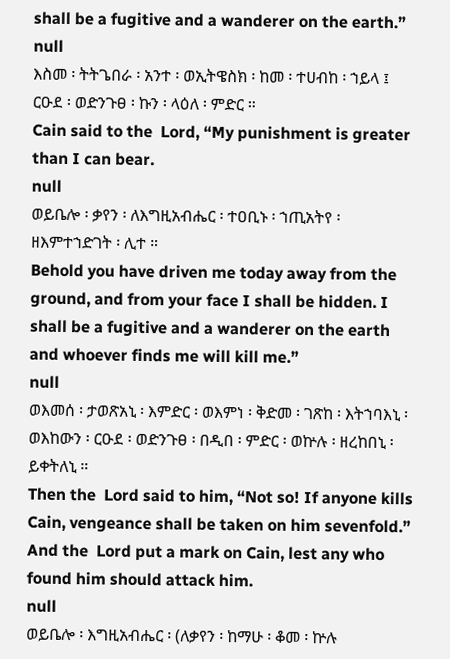shall be a fugitive and a wanderer on the earth.”
null
እስመ ፡ ትትጌበራ ፡ አንተ ፡ ወኢትዌስክ ፡ ከመ ፡ ተሀብከ ፡ ኀይላ ፤ ርዑደ ፡ ወድንጉፀ ፡ ኩን ፡ ላዕለ ፡ ምድር ።
Cain said to the  Lord, “My punishment is greater than I can bear.
null
ወይቤሎ ፡ ቃየን ፡ ለእግዚአብሔር ፡ ተዐቢኑ ፡ ኀጢአትየ ፡ ዘእምተኀድገት ፡ ሊተ ።
Behold you have driven me today away from the ground, and from your face I shall be hidden. I shall be a fugitive and a wanderer on the earth and whoever finds me will kill me.”
null
ወእመሰ ፡ ታወጽአኒ ፡ እምድር ፡ ወእምነ ፡ ቅድመ ፡ ገጽከ ፡ እትኀባእኒ ፡ ወእከውን ፡ ርዑደ ፡ ወድንጉፀ ፡ በዲበ ፡ ምድር ፡ ወኵሉ ፡ ዘረከበኒ ፡ ይቀትለኒ ።
Then the  Lord said to him, “Not so! If anyone kills Cain, vengeance shall be taken on him sevenfold.” And the  Lord put a mark on Cain, lest any who found him should attack him.
null
ወይቤሎ ፡ እግዚአብሔር ፡ (ለቃየን ፡ ከማሁ ፡ ቆመ ፡ ኵሉ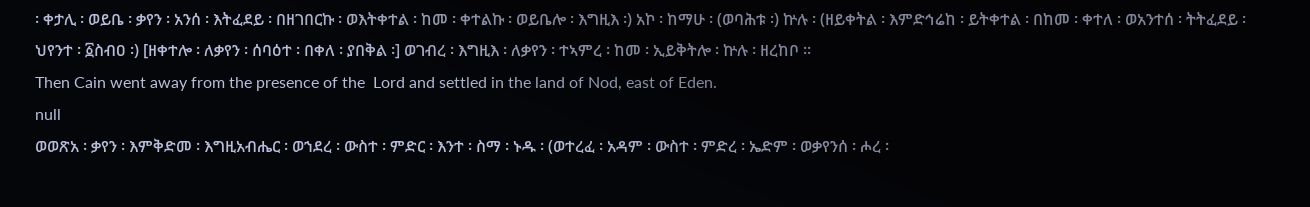፡ ቀታሊ ፡ ወይቤ ፡ ቃየን ፡ አንሰ ፡ እትፈደይ ፡ በዘገበርኩ ፡ ወእትቀተል ፡ ከመ ፡ ቀተልኩ ፡ ወይቤሎ ፡ እግዚእ ፡) አኮ ፡ ከማሁ ፡ (ወባሕቱ ፡) ኵሉ ፡ (ዘይቀትል ፡ እምድኅሬከ ፡ ይትቀተል ፡ በከመ ፡ ቀተለ ፡ ወአንተሰ ፡ ትትፈደይ ፡ ህየንተ ፡ ፩ስብዐ ፡) [ዘቀተሎ ፡ ለቃየን ፡ ሰባዕተ ፡ በቀለ ፡ ያበቅል ፡] ወገብረ ፡ እግዚእ ፡ ለቃየን ፡ ተኣምረ ፡ ከመ ፡ ኢይቅትሎ ፡ ኵሉ ፡ ዘረከቦ ።
Then Cain went away from the presence of the  Lord and settled in the land of Nod, east of Eden.
null
ወወጽአ ፡ ቃየን ፡ እምቅድመ ፡ እግዚአብሔር ፡ ወኀደረ ፡ ውስተ ፡ ምድር ፡ እንተ ፡ ስማ ፡ ኑዱ ፡ (ወተረፈ ፡ አዳም ፡ ውስተ ፡ ምድረ ፡ ኤድም ፡ ወቃየንሰ ፡ ሖረ ፡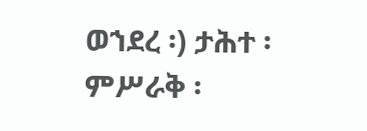ወኀደረ ፡) ታሕተ ፡ ምሥራቅ ፡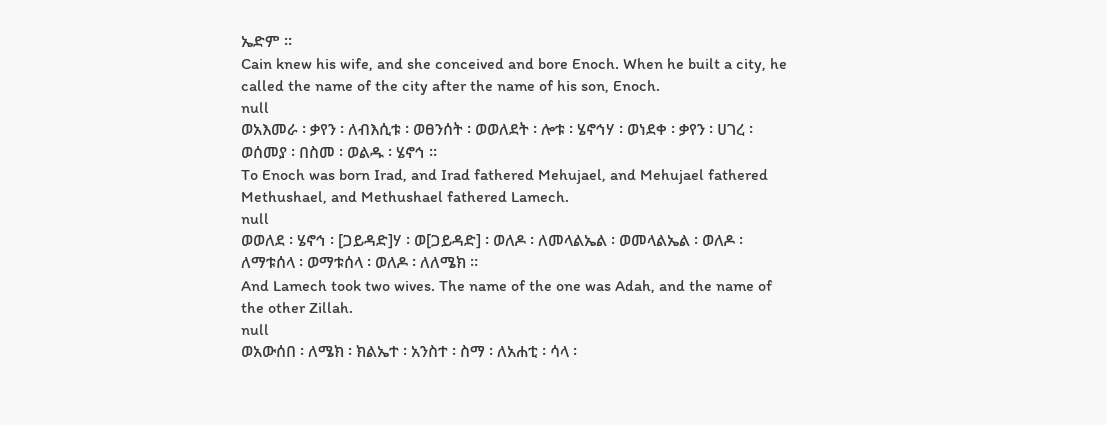ኤድም ።
Cain knew his wife, and she conceived and bore Enoch. When he built a city, he called the name of the city after the name of his son, Enoch.
null
ወአእመራ ፡ ቃየን ፡ ለብእሲቱ ፡ ወፀንሰት ፡ ወወለደት ፡ ሎቱ ፡ ሄኖኅሃ ፡ ወነደቀ ፡ ቃየን ፡ ሀገረ ፡ ወሰመያ ፡ በስመ ፡ ወልዱ ፡ ሄኖኅ ።
To Enoch was born Irad, and Irad fathered Mehujael, and Mehujael fathered Methushael, and Methushael fathered Lamech.
null
ወወለደ ፡ ሄኖኅ ፡ [ጋይዳድ]ሃ ፡ ወ[ጋይዳድ] ፡ ወለዶ ፡ ለመላልኤል ፡ ወመላልኤል ፡ ወለዶ ፡ ለማቱሰላ ፡ ወማቱሰላ ፡ ወለዶ ፡ ለለሜክ ።
And Lamech took two wives. The name of the one was Adah, and the name of the other Zillah.
null
ወአውሰበ ፡ ለሜክ ፡ ክልኤተ ፡ አንስተ ፡ ስማ ፡ ለአሐቲ ፡ ሳላ ፡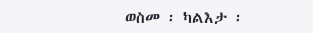ወስመ ፡ ካልእታ ፡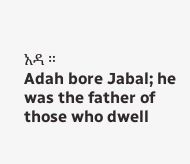አዳ ።
Adah bore Jabal; he was the father of those who dwell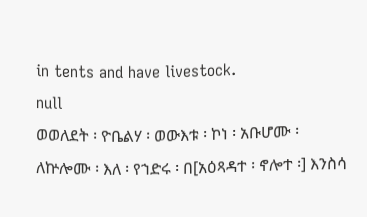in tents and have livestock.
null
ወወለደት ፡ ዮቤልሃ ፡ ወውእቱ ፡ ኮነ ፡ አቡሆሙ ፡ ለኵሎሙ ፡ እለ ፡ የኀድሩ ፡ በ[አዕጻዳተ ፡ ኖሎተ ፡] እንስሳ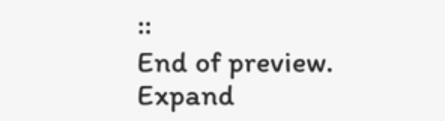።
End of preview. Expand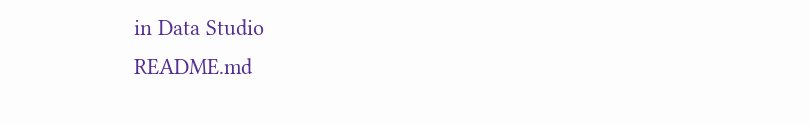in Data Studio
README.md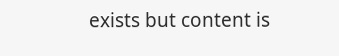exists but content is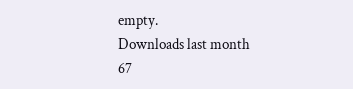empty.
Downloads last month
67